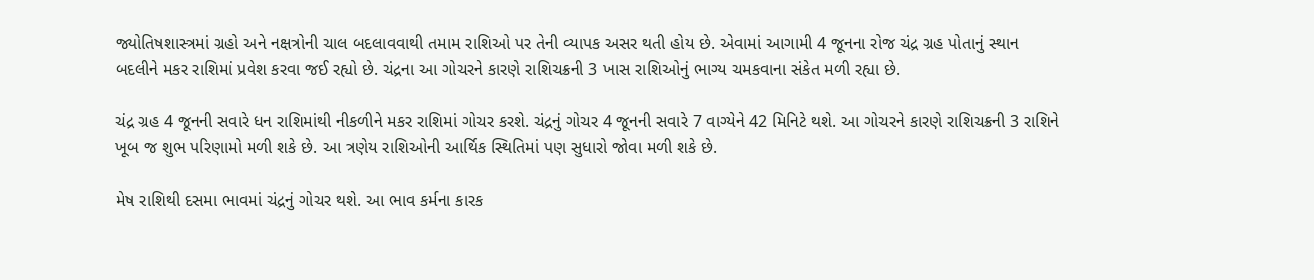જ્યોતિષશાસ્ત્રમાં ગ્રહો અને નક્ષત્રોની ચાલ બદલાવવાથી તમામ રાશિઓ પર તેની વ્યાપક અસર થતી હોય છે. એવામાં આગામી 4 જૂનના રોજ ચંદ્ર ગ્રહ પોતાનું સ્થાન બદલીને મકર રાશિમાં પ્રવેશ કરવા જઈ રહ્યો છે. ચંદ્રના આ ગોચરને કારણે રાશિચક્રની 3 ખાસ રાશિઓનું ભાગ્ય ચમકવાના સંકેત મળી રહ્યા છે.

ચંદ્ર ગ્રહ 4 જૂનની સવારે ધન રાશિમાંથી નીકળીને મકર રાશિમાં ગોચર કરશે. ચંદ્રનું ગોચર 4 જૂનની સવારે 7 વાગ્યેને 42 મિનિટે થશે. આ ગોચરને કારણે રાશિચક્રની 3 રાશિને ખૂબ જ શુભ પરિણામો મળી શકે છે. આ ત્રણેય રાશિઓની આર્થિક સ્થિતિમાં પણ સુધારો જોવા મળી શકે છે.

મેષ રાશિથી દસમા ભાવમાં ચંદ્રનું ગોચર થશે. આ ભાવ કર્મના કારક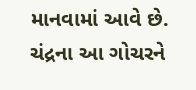માનવામાં આવે છે. ચંદ્રના આ ગોચરને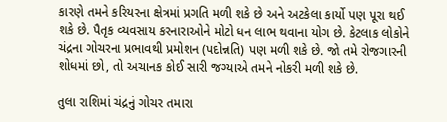કારણે તમને કરિયરના ક્ષેત્રમાં પ્રગતિ મળી શકે છે અને અટકેલા કાર્યો પણ પૂરા થઈ શકે છે. પૈતૃક વ્યવસાય કરનારાઓને મોટો ધન લાભ થવાના યોગ છે. કેટલાક લોકોને ચંદ્રના ગોચરના પ્રભાવથી પ્રમોશન (પદોન્નતિ) પણ મળી શકે છે. જો તમે રોજગારની શોધમાં છો, તો અચાનક કોઈ સારી જગ્યાએ તમને નોકરી મળી શકે છે.

તુલા રાશિમાં ચંદ્રનું ગોચર તમારા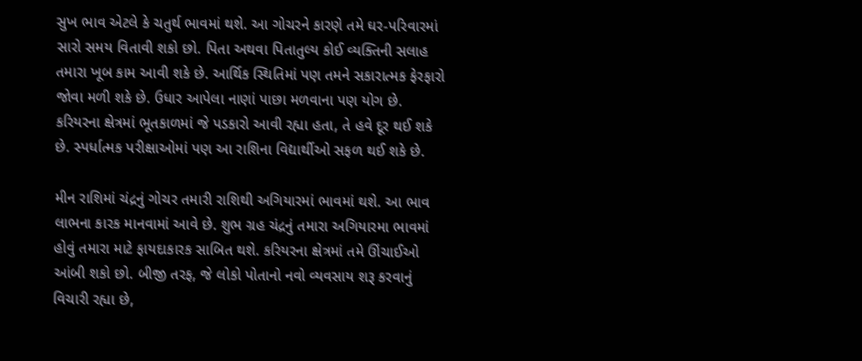સુખ ભાવ એટલે કે ચતુર્થ ભાવમાં થશે. આ ગોચરને કારણે તમે ઘર-પરિવારમાં સારો સમય વિતાવી શકો છો. પિતા અથવા પિતાતુલ્ય કોઈ વ્યક્તિની સલાહ તમારા ખૂબ કામ આવી શકે છે. આર્થિક સ્થિતિમાં પણ તમને સકારાત્મક ફેરફારો જોવા મળી શકે છે. ઉધાર આપેલા નાણાં પાછા મળવાના પણ યોગ છે. કરિયરના ક્ષેત્રમાં ભૂતકાળમાં જે પડકારો આવી રહ્યા હતા, તે હવે દૂર થઈ શકે છે. સ્પર્ધાત્મક પરીક્ષાઓમાં પણ આ રાશિના વિદ્યાર્થીઓ સફળ થઈ શકે છે.

મીન રાશિમાં ચંદ્રનું ગોચર તમારી રાશિથી અગિયારમાં ભાવમાં થશે. આ ભાવ લાભના કારક માનવામાં આવે છે. શુભ ગ્રહ ચંદ્રનું તમારા અગિયારમા ભાવમાં હોવું તમારા માટે ફાયદાકારક સાબિત થશે. કરિયરના ક્ષેત્રમાં તમે ઊંચાઈઓ આંબી શકો છો. બીજી તરફ, જે લોકો પોતાનો નવો વ્યવસાય શરૂ કરવાનું વિચારી રહ્યા છે,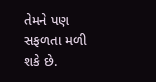તેમને પણ સફળતા મળી શકે છે.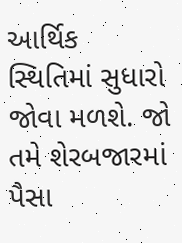આર્થિક સ્થિતિમાં સુધારો જોવા મળશે. જો તમે શેરબજારમાં પૈસા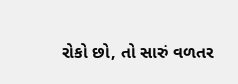રોકો છો, તો સારું વળતર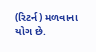(રિટર્ન) મળવાના યોગ છે.